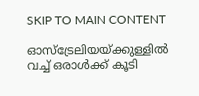SKIP TO MAIN CONTENT

ഓസ്ട്രേലിയയ്ക്കുള്ളിൽ വച്ച് ഒരാൾക്ക് കൂടി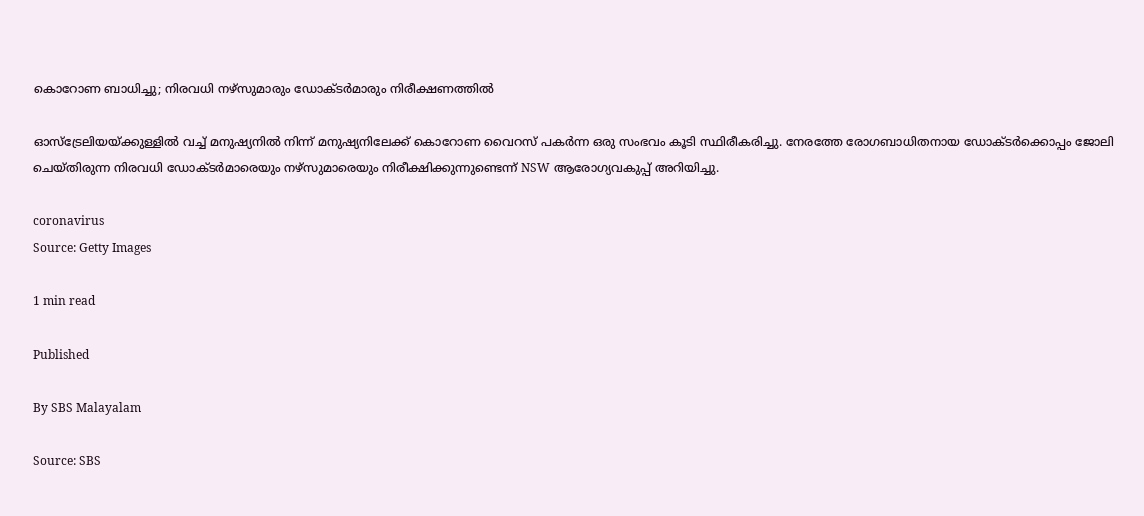കൊറോണ ബാധിച്ചു; നിരവധി നഴ്സുമാരും ഡോക്ടർമാരും നിരീക്ഷണത്തിൽ

ഓസ്ട്രേലിയയ്ക്കുള്ളിൽ വച്ച് മനുഷ്യനിൽ നിന്ന് മനുഷ്യനിലേക്ക് കൊറോണ വൈറസ് പകർന്ന ഒരു സംഭവം കൂടി സ്ഥിരീകരിച്ചു. നേരത്തേ രോഗബാധിതനായ ഡോക്ടർക്കൊപ്പം ജോലി ചെയ്തിരുന്ന നിരവധി ഡോക്ടർമാരെയും നഴ്സുമാരെയും നിരീക്ഷിക്കുന്നുണ്ടെന്ന് NSW ആരോഗ്യവകുപ്പ് അറിയിച്ചു.

coronavirus
Source: Getty Images

1 min read

Published

By SBS Malayalam

Source: SBS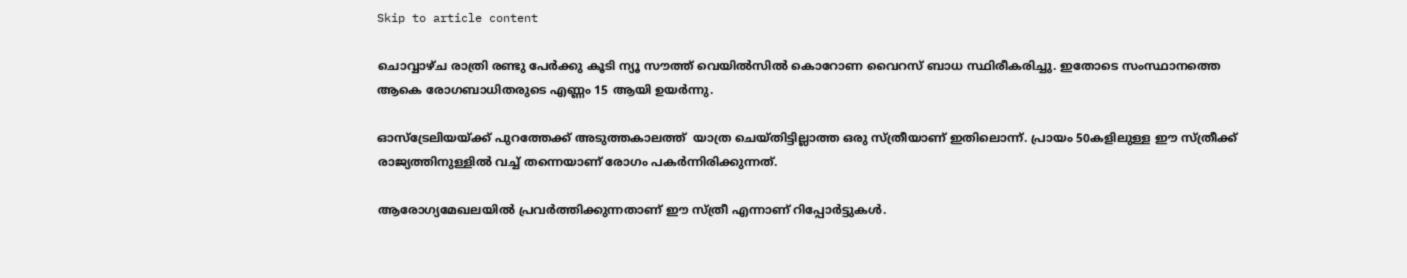Skip to article content

ചൊവ്വാഴ്ച രാത്രി രണ്ടു പേർക്കു കൂടി ന്യൂ സൗത്ത് വെയിൽസിൽ കൊറോണ വൈറസ് ബാധ സ്ഥിരീകരിച്ചു. ഇതോടെ സംസ്ഥാനത്തെ ആകെ രോഗബാധിതരുടെ എണ്ണം 15 ആയി ഉയർന്നു.

ഓസ്ട്രേലിയയ്ക്ക് പുറത്തേക്ക് അടുത്തകാലത്ത്  യാത്ര ചെയ്തിട്ടില്ലാത്ത ഒരു സ്ത്രീയാണ് ഇതിലൊന്ന്. പ്രായം 50കളിലുള്ള ഈ സ്ത്രീക്ക് രാജ്യത്തിനുള്ളിൽ വച്ച് തന്നെയാണ് രോഗം പകർന്നിരിക്കുന്നത്.

ആരോഗ്യമേഖലയിൽ പ്രവർത്തിക്കുന്നതാണ് ഈ സ്ത്രീ എന്നാണ് റിപ്പോർട്ടുകൾ.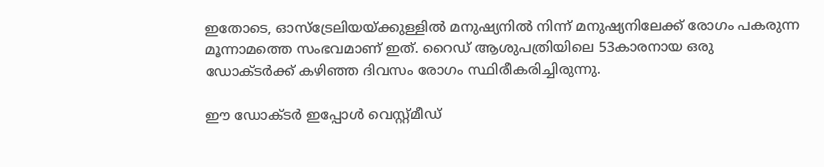ഇതോടെ, ഓസ്ട്രേലിയയ്ക്കുള്ളിൽ മനുഷ്യനിൽ നിന്ന് മനുഷ്യനിലേക്ക് രോഗം പകരുന്ന മൂന്നാമത്തെ സംഭവമാണ് ഇത്. റൈഡ് ആശുപത്രിയിലെ 53കാരനായ ഒരു ഡോക്ടർക്ക് കഴിഞ്ഞ ദിവസം രോഗം സ്ഥിരീകരിച്ചിരുന്നു.

ഈ ഡോക്ടർ ഇപ്പോൾ വെസ്റ്റ്മീഡ്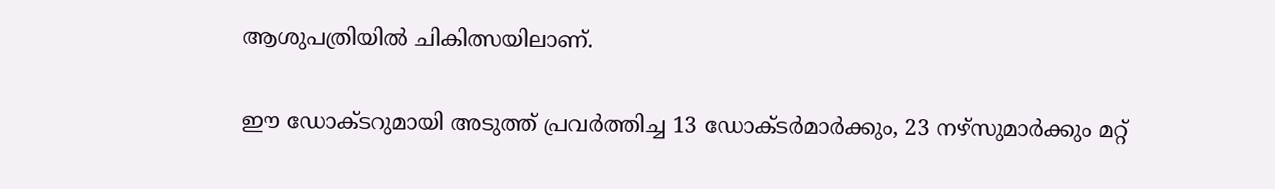ആശുപത്രിയിൽ ചികിത്സയിലാണ്.

ഈ ഡോക്ടറുമായി അടുത്ത് പ്രവർത്തിച്ച 13 ഡോക്ടർമാർക്കും, 23 നഴ്സുമാർക്കും മറ്റ്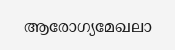ആരോഗ്യമേഖലാ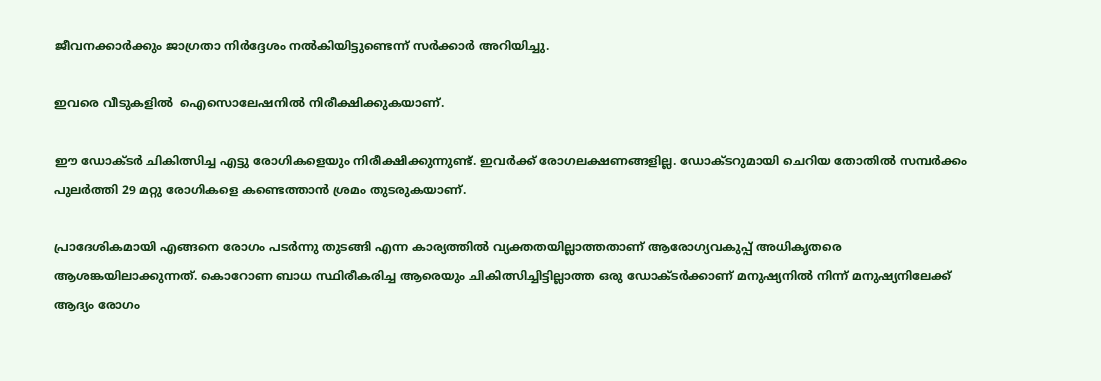ജീവനക്കാർക്കും ജാഗ്രതാ നിർദ്ദേശം നൽകിയിട്ടുണ്ടെന്ന് സർക്കാർ അറിയിച്ചു.

ഇവരെ വീടുകളിൽ  ഐസൊലേഷനിൽ നിരീക്ഷിക്കുകയാണ്.

ഈ ഡോക്ടർ ചികിത്സിച്ച എട്ടു രോഗികളെയും നിരീക്ഷിക്കുന്നുണ്ട്. ഇവർക്ക് രോഗലക്ഷണങ്ങളില്ല. ഡോക്ടറുമായി ചെറിയ തോതിൽ സമ്പർക്കം പുലർത്തി 29 മറ്റു രോഗികളെ കണ്ടെത്താൻ ശ്രമം തുടരുകയാണ്.

പ്രാദേശികമായി എങ്ങനെ രോഗം പടർന്നു തുടങ്ങി എന്ന കാര്യത്തിൽ വ്യക്തതയില്ലാത്തതാണ് ആരോഗ്യവകുപ്പ് അധികൃതരെ ആശങ്കയിലാക്കുന്നത്. കൊറോണ ബാധ സ്ഥിരീകരിച്ച ആരെയും ചികിത്സിച്ചിട്ടില്ലാത്ത ഒരു ഡോക്ടർക്കാണ് മനുഷ്യനിൽ നിന്ന് മനുഷ്യനിലേക്ക് ആദ്യം രോഗം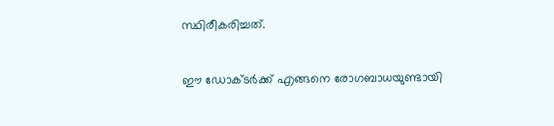സ്ഥിരീകരിച്ചത്.

ഈ ഡോക്ടർക്ക് എങ്ങനെ രോഗബാധയുണ്ടായി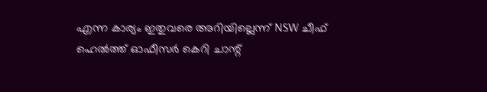എന്ന കാര്യം ഇതുവരെ അറിയില്ലെന്ന് NSW ചീഫ് ഹെൽത്ത് ഓഫീസർ കെറി ചാന്റ്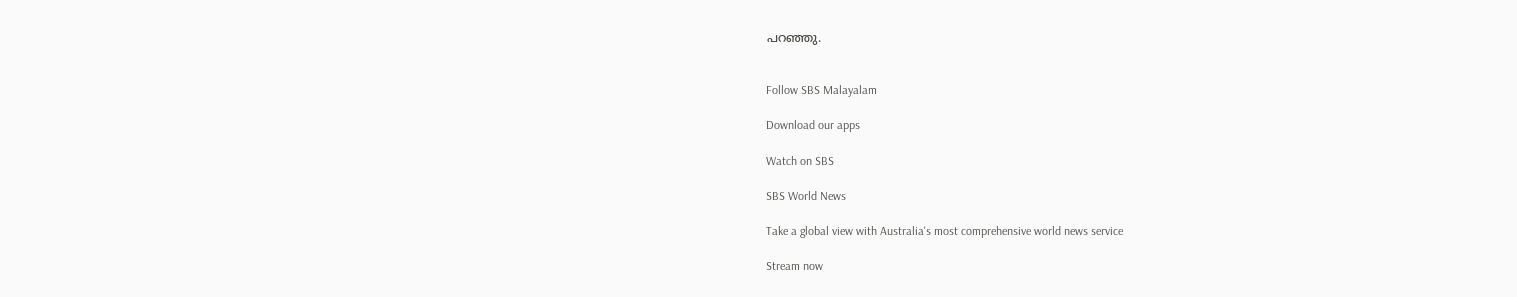പറഞ്ഞു.


Follow SBS Malayalam

Download our apps

Watch on SBS

SBS World News

Take a global view with Australia's most comprehensive world news service

Stream now